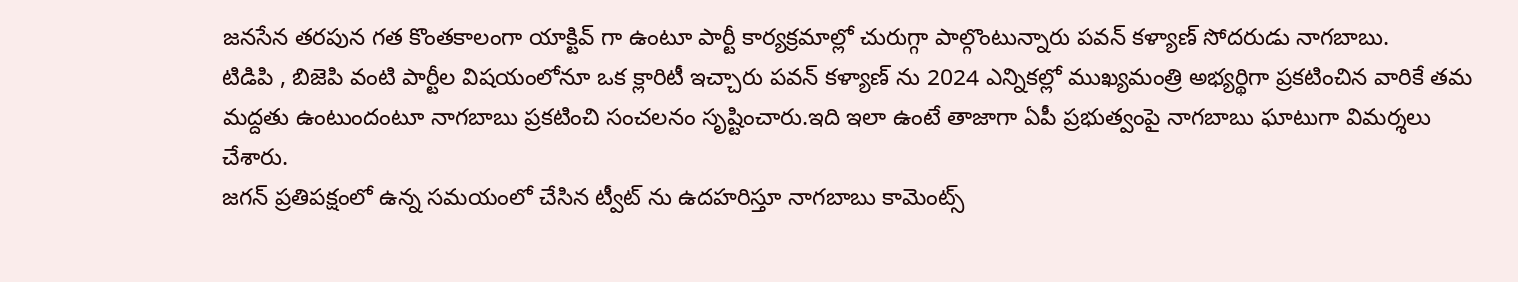జనసేన తరపున గత కొంతకాలంగా యాక్టివ్ గా ఉంటూ పార్టీ కార్యక్రమాల్లో చురుగ్గా పాల్గొంటున్నారు పవన్ కళ్యాణ్ సోదరుడు నాగబాబు.
టిడిపి , బిజెపి వంటి పార్టీల విషయంలోనూ ఒక క్లారిటీ ఇచ్చారు పవన్ కళ్యాణ్ ను 2024 ఎన్నికల్లో ముఖ్యమంత్రి అభ్యర్థిగా ప్రకటించిన వారికే తమ మద్దతు ఉంటుందంటూ నాగబాబు ప్రకటించి సంచలనం సృష్టించారు.ఇది ఇలా ఉంటే తాజాగా ఏపీ ప్రభుత్వంపై నాగబాబు ఘాటుగా విమర్శలు చేశారు.
జగన్ ప్రతిపక్షంలో ఉన్న సమయంలో చేసిన ట్వీట్ ను ఉదహరిస్తూ నాగబాబు కామెంట్స్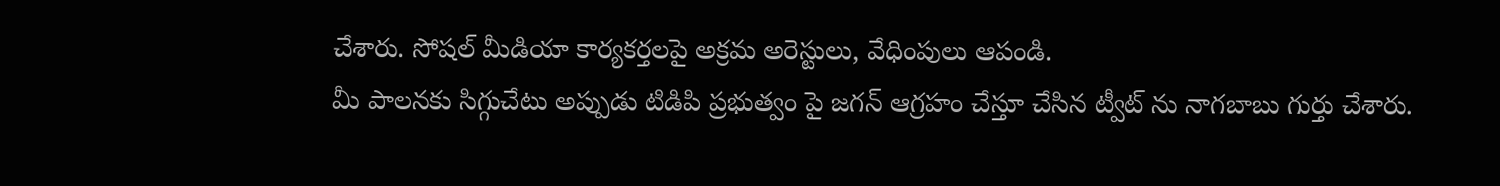చేశారు. సోషల్ మీడియా కార్యకర్తలపై అక్రమ అరెస్టులు, వేధింపులు ఆపండి.
మీ పాలనకు సిగ్గుచేటు అప్పుడు టిడిపి ప్రభుత్వం పై జగన్ ఆగ్రహం చేస్తూ చేసిన ట్వీట్ ను నాగబాబు గుర్తు చేశారు.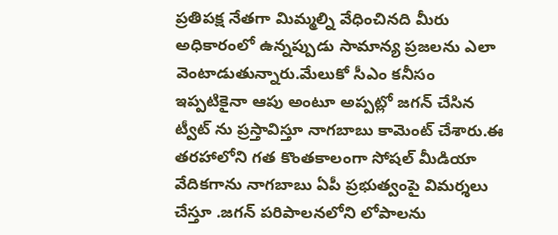ప్రతిపక్ష నేతగా మిమ్మల్ని వేధించినది మీరు అధికారంలో ఉన్నప్పుడు సామాన్య ప్రజలను ఎలా వెంటాడుతున్నారు.మేలుకో సీఎం కనీసం ఇప్పటికైనా ఆపు అంటూ అప్పట్లో జగన్ చేసిన ట్వీట్ ను ప్రస్తావిస్తూ నాగబాబు కామెంట్ చేశారు.ఈ తరహాలోని గత కొంతకాలంగా సోషల్ మీడియా వేదికగాను నాగబాబు ఏపీ ప్రభుత్వంపై విమర్శలు చేస్తూ .జగన్ పరిపాలనలోని లోపాలను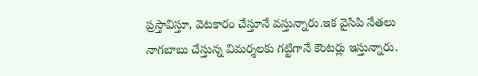ప్రస్తావిస్తూ, వెటకారం చేస్తూనే వస్తున్నారు.ఇక వైసిపి నేతలు నాగబాబు చేస్తున్న విమర్శలకు గట్టిగానే కౌంటర్లు ఇస్తున్నారు.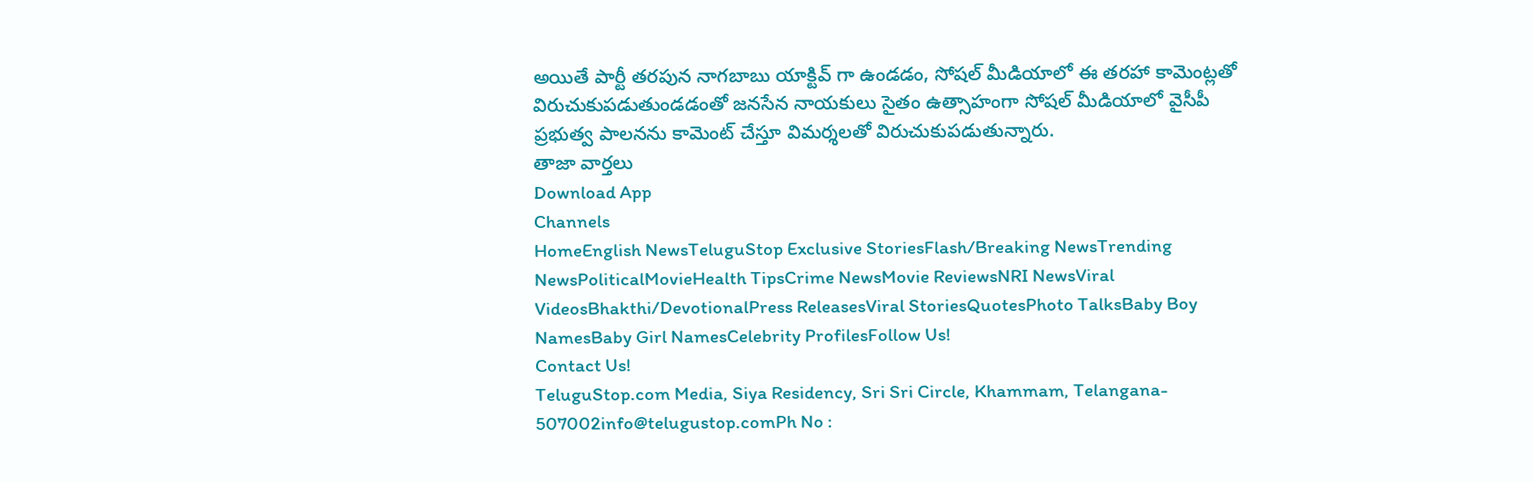అయితే పార్టీ తరపున నాగబాబు యాక్టివ్ గా ఉండడం, సోషల్ మీడియాలో ఈ తరహా కామెంట్లతో విరుచుకుపడుతుండడంతో జనసేన నాయకులు సైతం ఉత్సాహంగా సోషల్ మీడియాలో వైసీపీ ప్రభుత్వ పాలనను కామెంట్ చేస్తూ విమర్శలతో విరుచుకుపడుతున్నారు.
తాజా వార్తలు
Download App
Channels
HomeEnglish NewsTeluguStop Exclusive StoriesFlash/Breaking NewsTrending NewsPoliticalMovieHealth TipsCrime NewsMovie ReviewsNRI NewsViral VideosBhakthi/DevotionalPress ReleasesViral StoriesQuotesPhoto TalksBaby Boy NamesBaby Girl NamesCelebrity ProfilesFollow Us!
Contact Us!
TeluguStop.com Media, Siya Residency, Sri Sri Circle, Khammam, Telangana- 507002info@telugustop.comPh No :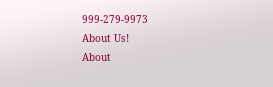999-279-9973
About Us!
About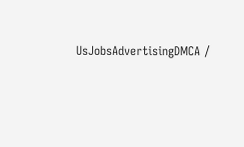UsJobsAdvertisingDMCA /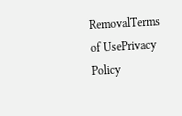RemovalTerms of UsePrivacy Policy